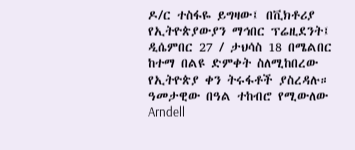ዶ/ር ተስፋዬ ይግዛው፤ በቪክቶሪያ የኢትዮጵያውያን ማኅበር ፕሬዚደንት፤ ዲሴምበር 27 / ታህሳስ 18 በሜልበር ከተማ በልዩ ድምቀት ስለሚከበረው የኢትዮጵያ ቀን ትሩፋቶች ያስረዳሉ። ዓመታዊው በዓል ተከብሮ የሚውለው Arndell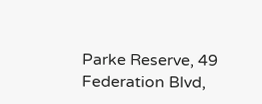Parke Reserve, 49 Federation Blvd,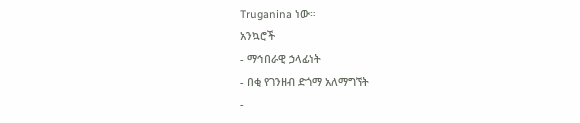Truganina ነው።
አንኳሮች
- ማኅበራዊ ኃላፊነት
- በቂ የገንዘብ ድጎማ አለማግኘት
-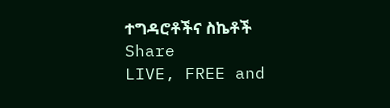ተግዳሮቶችና ስኬቶች
Share
LIVE, FREE and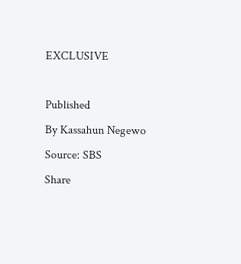EXCLUSIVE

Published
By Kassahun Negewo
Source: SBS
Share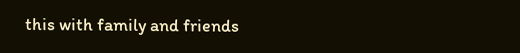this with family and friends